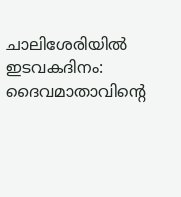ചാലിശേരിയിൽ ഇടവകദിനം: ദൈവമാതാവിന്റെ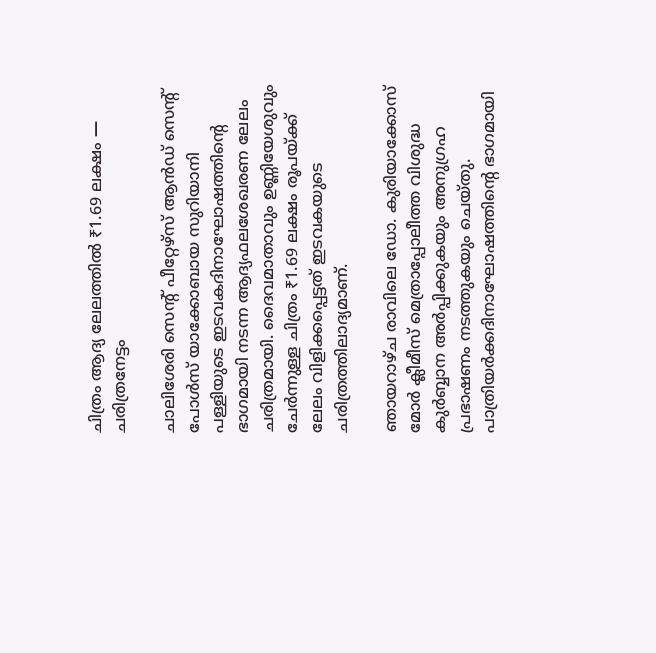ചിത്രം ആദ്യ ലേലത്തിൽ ₹1.69 ലക്ഷം — ചരിത്രനേട്ടം

ചാലിശേരി സെന്റ് പീറ്റേഴ്സ് ആൻഡ് സെന്റ് പോൾസ് യാക്കോബായ സുറിയാനി പള്ളിയുടെ ഇടവകദിനാഘോഷത്തിന്റെ ഭാഗമായി നടന്ന ആദ്യഫലശേഖരണ ലേലം ചരിത്രമായി. ദൈവമാതാവും ഉണ്ണിയേശുവും ചേർന്നുള്ള ചിത്രം ₹1.69 ലക്ഷം രൂപയ്ക്ക് ലേലം വിളിക്കപ്പെട്ടത് ഇടവകയുടെ ചരിത്രത്തിലാദ്യമാണ്.

ഞായറാഴ്ച രാവിലെ ഡോ. കുരിയാക്കോസ് മോർ ക്ലീമീസ് മെത്രാപ്പോലീത്ത വിശുദ്ധ കുർബ്ബാന അർപ്പിക്കുകയും അനുഗ്രഹ പ്രഭാഷണം നടത്തുകയും ചെയ്തു. പാത്രിയർക്കദിനാഘോഷത്തിന്റെ ഭാഗമായി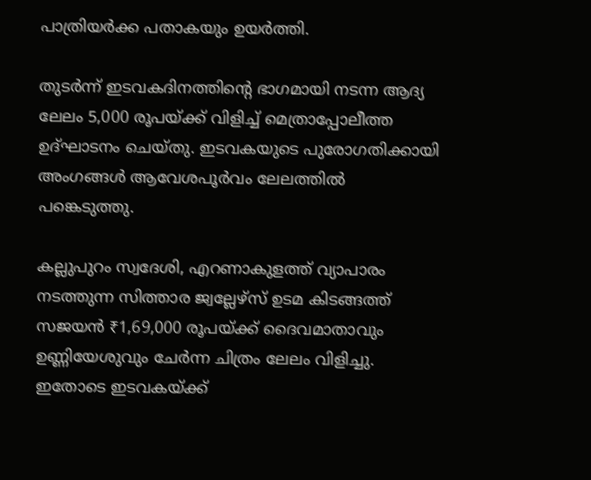പാത്രിയർക്ക പതാകയും ഉയർത്തി.

തുടർന്ന് ഇടവകദിനത്തിന്റെ ഭാഗമായി നടന്ന ആദ്യ ലേലം 5,000 രൂപയ്ക്ക് വിളിച്ച് മെത്രാപ്പോലീത്ത ഉദ്ഘാടനം ചെയ്തു. ഇടവകയുടെ പുരോഗതിക്കായി അംഗങ്ങൾ ആവേശപൂർവം ലേലത്തിൽ പങ്കെടുത്തു.

കല്ലുപുറം സ്വദേശി, എറണാകുളത്ത് വ്യാപാരം നടത്തുന്ന സിത്താര ജ്വല്ലേഴ്സ് ഉടമ കിടങ്ങത്ത് സജയൻ ₹1,69,000 രൂപയ്ക്ക് ദൈവമാതാവും ഉണ്ണിയേശുവും ചേർന്ന ചിത്രം ലേലം വിളിച്ചു. ഇതോടെ ഇടവകയ്ക്ക്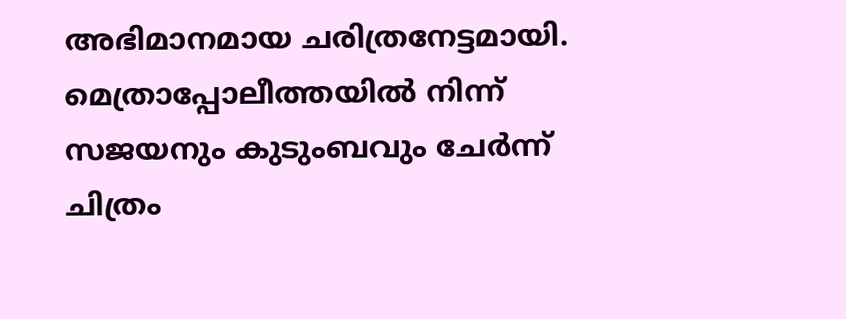അഭിമാനമായ ചരിത്രനേട്ടമായി. മെത്രാപ്പോലീത്തയിൽ നിന്ന് സജയനും കുടുംബവും ചേർന്ന് ചിത്രം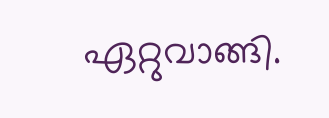ഏറ്റുവാങ്ങി.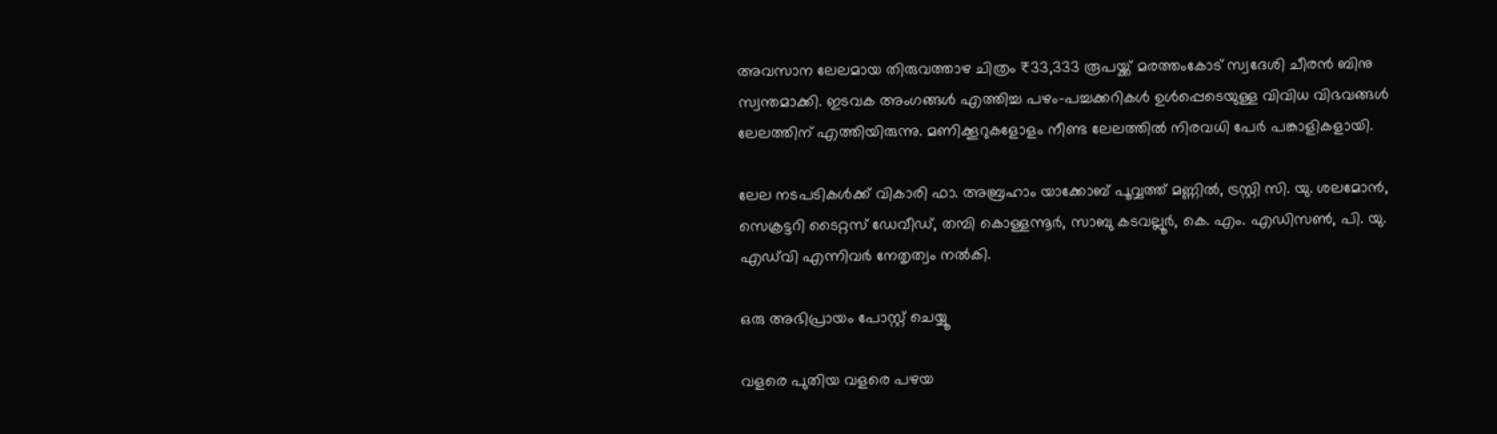അവസാന ലേലമായ തിരുവത്താഴ ചിത്രം ₹33,333 രൂപയ്ക്ക് മരത്തംകോട് സ്വദേശി ചീരൻ ബിനു സ്വന്തമാക്കി. ഇടവക അംഗങ്ങൾ എത്തിച്ച പഴം-പച്ചക്കറികൾ ഉൾപ്പെടെയുള്ള വിവിധ വിഭവങ്ങൾ ലേലത്തിന് എത്തിയിരുന്നു. മണിക്കൂറുകളോളം നീണ്ട ലേലത്തിൽ നിരവധി പേർ പങ്കാളികളായി.

ലേല നടപടികൾക്ക് വികാരി ഫാ. അബ്രഹാം യാക്കോബ് പൂവ്വത്ത് മണ്ണിൽ, ട്രസ്റ്റി സി. യു. ശലമോൻ, സെക്രട്ടറി ടൈറ്റസ് ഡേവീഡ്, തമ്പി കൊള്ളന്നൂർ, സാബു കടവല്ലൂർ, കെ. എം. എഡിസൺ, പി. യു. എഡ്‌വി എന്നിവർ നേതൃത്വം നൽകി.

ഒരു അഭിപ്രായം പോസ്റ്റ് ചെയ്യൂ

വളരെ പുതിയ വളരെ പഴയ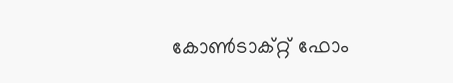കോൺടാക്റ്റ് ഫോം